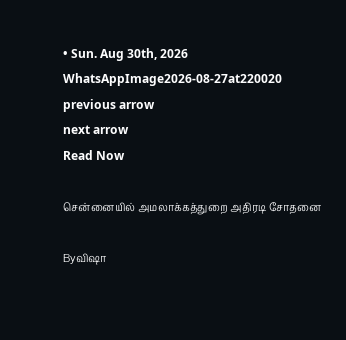• Sun. Aug 30th, 2026
WhatsAppImage2026-08-27at220020
previous arrow
next arrow
Read Now

சென்னையில் அமலாக்கத்துறை அதிரடி சோதனை

Byவிஷா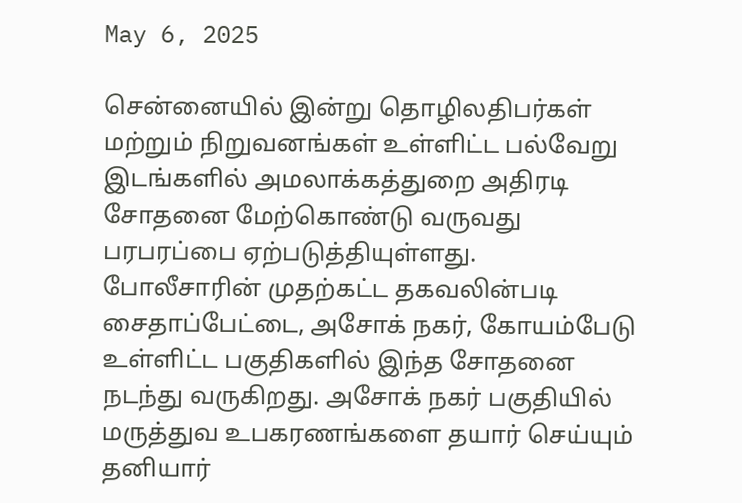May 6, 2025

சென்னையில் இன்று தொழிலதிபர்கள் மற்றும் நிறுவனங்கள் உள்ளிட்ட பல்வேறு இடங்களில் அமலாக்கத்துறை அதிரடி சோதனை மேற்கொண்டு வருவது பரபரப்பை ஏற்படுத்தியுள்ளது.
போலீசாரின் முதற்கட்ட தகவலின்படி சைதாப்பேட்டை, அசோக் நகர், கோயம்பேடு உள்ளிட்ட பகுதிகளில் இந்த சோதனை நடந்து வருகிறது. அசோக் நகர் பகுதியில் மருத்துவ உபகரணங்களை தயார் செய்யும் தனியார்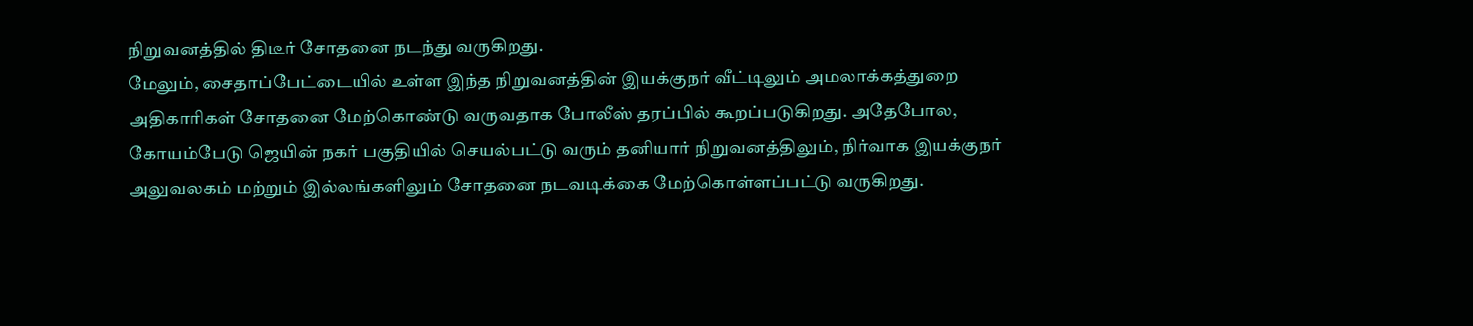நிறுவனத்தில் திடீர் சோதனை நடந்து வருகிறது.
மேலும், சைதாப்பேட்டையில் உள்ள இந்த நிறுவனத்தின் இயக்குநர் வீட்டிலும் அமலாக்கத்துறை அதிகாரிகள் சோதனை மேற்கொண்டு வருவதாக போலீஸ் தரப்பில் கூறப்படுகிறது. அதேபோல, கோயம்பேடு ஜெயின் நகர் பகுதியில் செயல்பட்டு வரும் தனியார் நிறுவனத்திலும், நிர்வாக இயக்குநர் அலுவலகம் மற்றும் இல்லங்களிலும் சோதனை நடவடிக்கை மேற்கொள்ளப்பட்டு வருகிறது.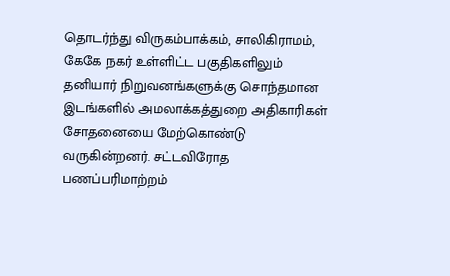தொடர்ந்து விருகம்பாக்கம், சாலிகிராமம், கேகே நகர் உள்ளிட்ட பகுதிகளிலும் தனியார் நிறுவனங்களுக்கு சொந்தமான இடங்களில் அமலாக்கத்துறை அதிகாரிகள் சோதனையை மேற்கொண்டு வருகின்றனர். சட்டவிரோத பணப்பரிமாற்றம்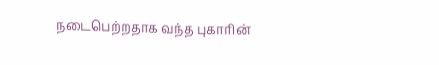நடைபெற்றதாக வந்த புகாரின்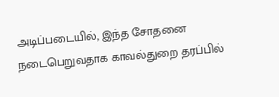அடிப்படையில், இந்த சோதனை நடைபெறுவதாக காவல்துறை தரப்பில்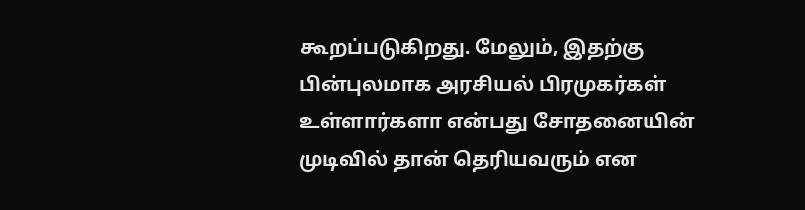கூறப்படுகிறது. மேலும், இதற்கு பின்புலமாக அரசியல் பிரமுகர்கள் உள்ளார்களா என்பது சோதனையின் முடிவில் தான் தெரியவரும் என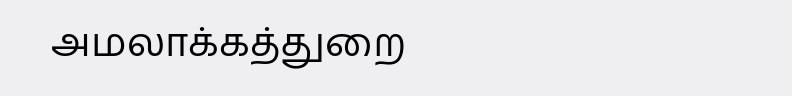அமலாக்கத்துறை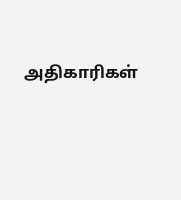அதிகாரிகள்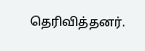தெரிவித்தனர்.